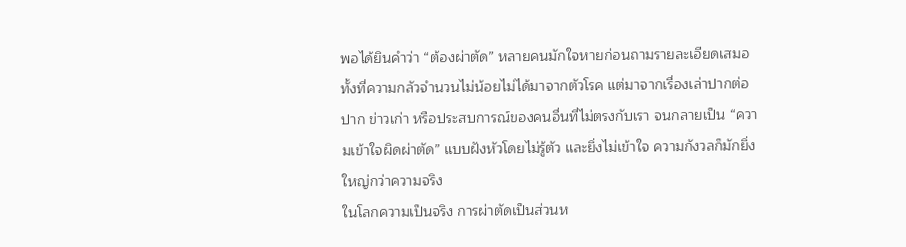พอได้ยินคำว่า “ต้องผ่าตัด” หลายคนมักใจหายก่อนถามรายละเอียดเสมอ ทั้งที่ความกลัวจำนวนไม่น้อยไม่ได้มาจากตัวโรค แต่มาจากเรื่องเล่าปากต่อปาก ข่าวเก่า หรือประสบการณ์ของคนอื่นที่ไม่ตรงกับเรา จนกลายเป็น “ความเข้าใจผิดผ่าตัด” แบบฝังหัวโดยไม่รู้ตัว และยิ่งไม่เข้าใจ ความกังวลก็มักยิ่งใหญ่กว่าความจริง
ในโลกความเป็นจริง การผ่าตัดเป็นส่วนห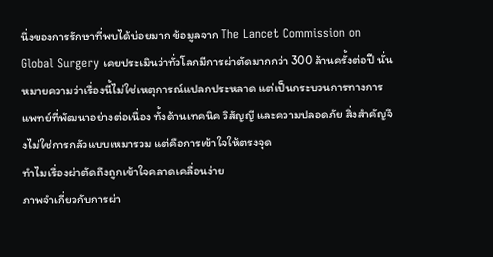นึ่งของการรักษาที่พบได้บ่อยมาก ข้อมูลจาก The Lancet Commission on Global Surgery เคยประเมินว่าทั่วโลกมีการผ่าตัดมากกว่า 300 ล้านครั้งต่อปี นั่นหมายความว่าเรื่องนี้ไม่ใช่เหตุการณ์แปลกประหลาด แต่เป็นกระบวนการทางการแพทย์ที่พัฒนาอย่างต่อเนื่อง ทั้งด้านเทคนิค วิสัญญี และความปลอดภัย สิ่งสำคัญจึงไม่ใช่การกลัวแบบเหมารวม แต่คือการเข้าใจให้ตรงจุด
ทำไมเรื่องผ่าตัดถึงถูกเข้าใจคลาดเคลื่อนง่าย
ภาพจำเกี่ยวกับการผ่า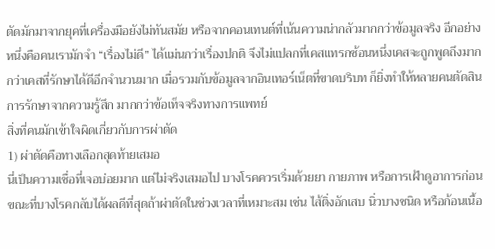ตัดมักมาจากยุคที่เครื่องมือยังไม่ทันสมัย หรือจากคอนเทนต์ที่เน้นความน่ากลัวมากกว่าข้อมูลจริง อีกอย่างหนึ่งคือคนเรามักจำ “เรื่องไม่ดี” ได้แม่นกว่าเรื่องปกติ จึงไม่แปลกที่เคสแทรกซ้อนหนึ่งเคสจะถูกพูดถึงมากกว่าเคสที่รักษาได้ดีอีกจำนวนมาก เมื่อรวมกับข้อมูลจากอินเทอร์เน็ตที่ขาดบริบท ก็ยิ่งทำให้หลายคนตัดสินการรักษาจากความรู้สึก มากกว่าข้อเท็จจริงทางการแพทย์
สิ่งที่คนมักเข้าใจผิดเกี่ยวกับการผ่าตัด
1) ผ่าตัดคือทางเลือกสุดท้ายเสมอ
นี่เป็นความเชื่อที่เจอบ่อยมาก แต่ไม่จริงเสมอไป บางโรคควรเริ่มด้วยยา กายภาพ หรือการเฝ้าดูอาการก่อน ขณะที่บางโรคกลับได้ผลดีที่สุดถ้าผ่าตัดในช่วงเวลาที่เหมาะสม เช่น ไส้ติ่งอักเสบ นิ่วบางชนิด หรือก้อนเนื้อ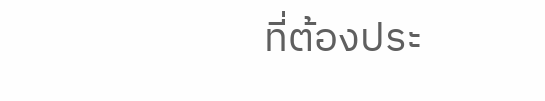ที่ต้องประ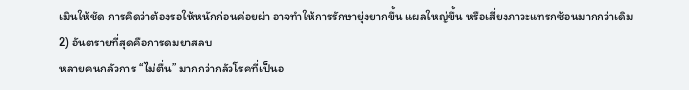เมินให้ชัด การคิดว่าต้องรอให้หนักก่อนค่อยผ่า อาจทำให้การรักษายุ่งยากขึ้น แผลใหญ่ขึ้น หรือเสี่ยงภาวะแทรกซ้อนมากกว่าเดิม
2) อันตรายที่สุดคือการดมยาสลบ
หลายคนกลัวการ “ไม่ตื่น” มากกว่ากลัวโรคที่เป็นอ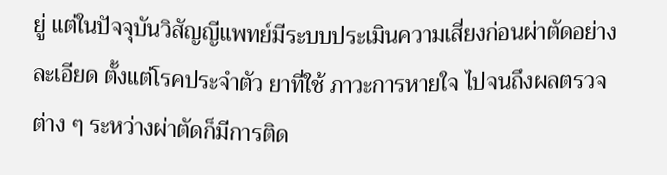ยู่ แต่ในปัจจุบันวิสัญญีแพทย์มีระบบประเมินความเสี่ยงก่อนผ่าตัดอย่างละเอียด ตั้งแต่โรคประจำตัว ยาที่ใช้ ภาวะการหายใจ ไปจนถึงผลตรวจต่าง ๆ ระหว่างผ่าตัดก็มีการติด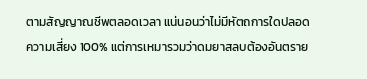ตามสัญญาณชีพตลอดเวลา แน่นอนว่าไม่มีหัตถการใดปลอดความเสี่ยง 100% แต่การเหมารวมว่าดมยาสลบต้องอันตราย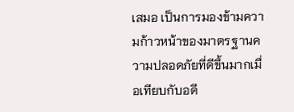เสมอ เป็นการมองข้ามความก้าวหน้าของมาตรฐานความปลอดภัยที่ดีขึ้นมากเมื่อเทียบกับอดี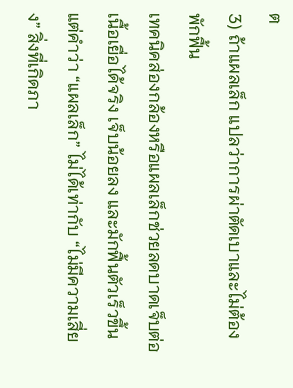ต
3) ถ้าแผลเล็ก แปลว่าการผ่าตัดเบาและไม่ต้องพักฟื้น
เทคนิคส่องกล้องหรือแผลเล็กช่วยลดบาดเจ็บต่อเนื้อเยื่อได้จริง เจ็บน้อยลง และมักฟื้นตัวเร็วขึ้น แต่คำว่า “แผลเล็ก” ไม่ได้เท่ากับ “ไม่มีความเสี่ยง” สิ่งที่เกิดภา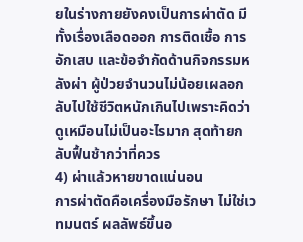ยในร่างกายยังคงเป็นการผ่าตัด มีทั้งเรื่องเลือดออก การติดเชื้อ การอักเสบ และข้อจำกัดด้านกิจกรรมหลังผ่า ผู้ป่วยจำนวนไม่น้อยเผลอกลับไปใช้ชีวิตหนักเกินไปเพราะคิดว่าดูเหมือนไม่เป็นอะไรมาก สุดท้ายกลับฟื้นช้ากว่าที่ควร
4) ผ่าแล้วหายขาดแน่นอน
การผ่าตัดคือเครื่องมือรักษา ไม่ใช่เวทมนตร์ ผลลัพธ์ขึ้นอ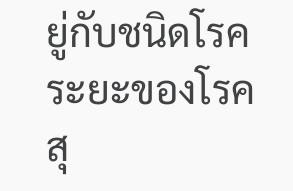ยู่กับชนิดโรค ระยะของโรค สุ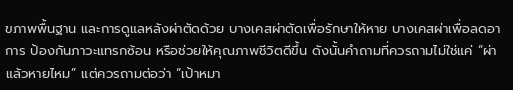ขภาพพื้นฐาน และการดูแลหลังผ่าตัดด้วย บางเคสผ่าตัดเพื่อรักษาให้หาย บางเคสผ่าเพื่อลดอาการ ป้องกันภาวะแทรกซ้อน หรือช่วยให้คุณภาพชีวิตดีขึ้น ดังนั้นคำถามที่ควรถามไม่ใช่แค่ “ผ่าแล้วหายไหม” แต่ควรถามต่อว่า “เป้าหมา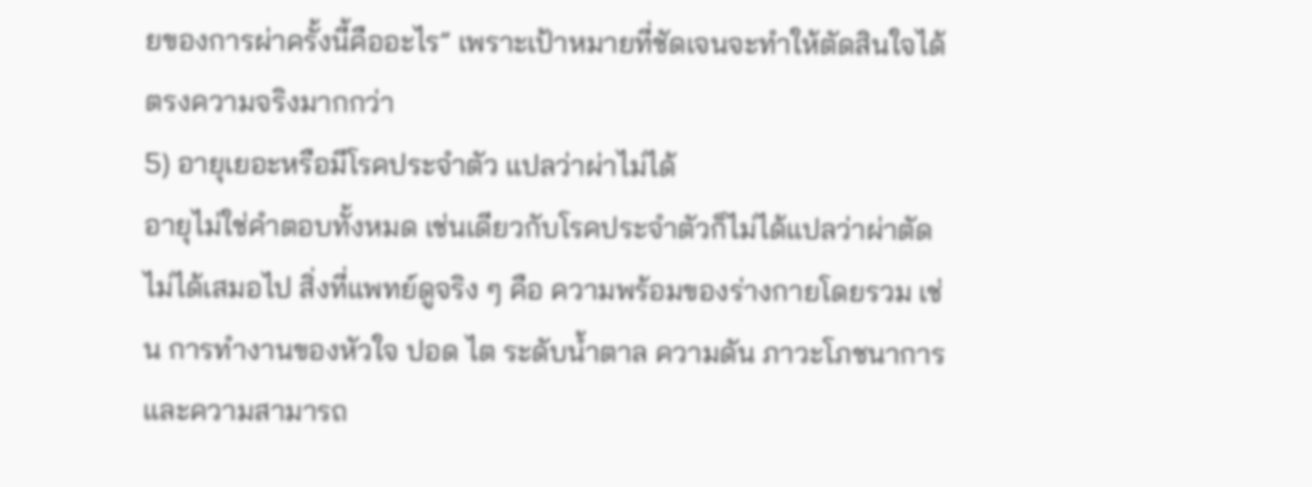ยของการผ่าครั้งนี้คืออะไร” เพราะเป้าหมายที่ชัดเจนจะทำให้ตัดสินใจได้ตรงความจริงมากกว่า
5) อายุเยอะหรือมีโรคประจำตัว แปลว่าผ่าไม่ได้
อายุไม่ใช่คำตอบทั้งหมด เช่นเดียวกับโรคประจำตัวก็ไม่ได้แปลว่าผ่าตัดไม่ได้เสมอไป สิ่งที่แพทย์ดูจริง ๆ คือ ความพร้อมของร่างกายโดยรวม เช่น การทำงานของหัวใจ ปอด ไต ระดับน้ำตาล ความดัน ภาวะโภชนาการ และความสามารถ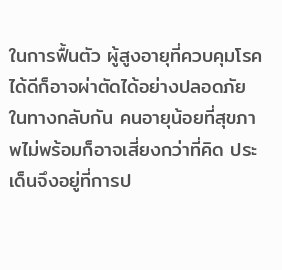ในการฟื้นตัว ผู้สูงอายุที่ควบคุมโรคได้ดีก็อาจผ่าตัดได้อย่างปลอดภัย ในทางกลับกัน คนอายุน้อยที่สุขภาพไม่พร้อมก็อาจเสี่ยงกว่าที่คิด ประเด็นจึงอยู่ที่การป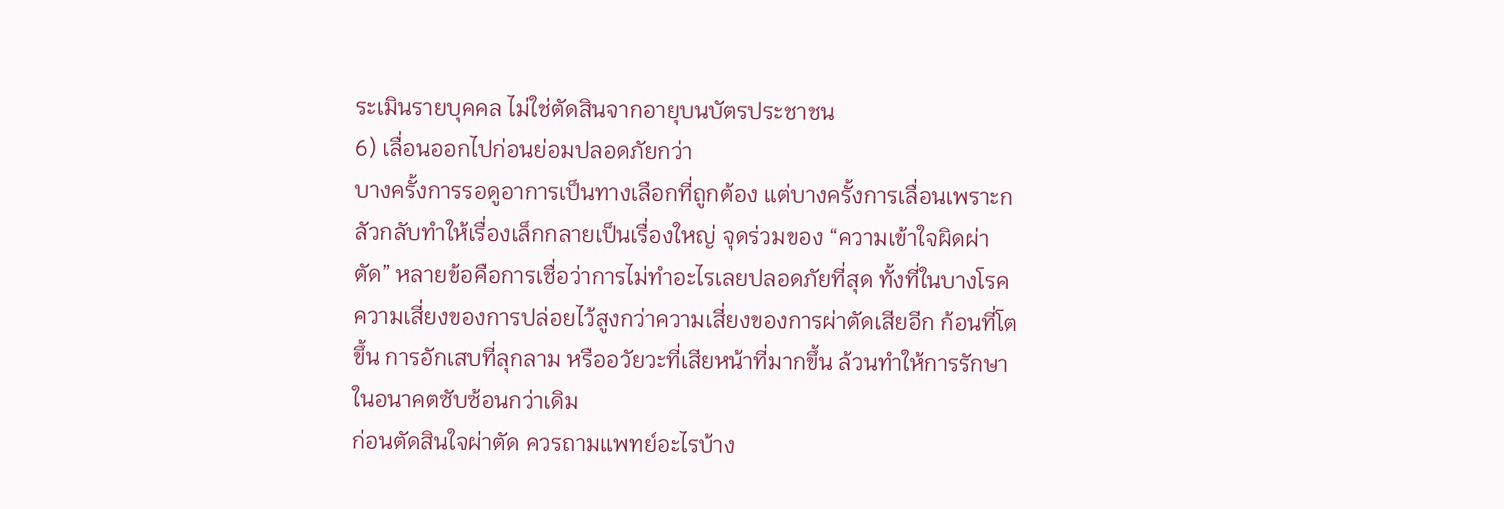ระเมินรายบุคคล ไม่ใช่ตัดสินจากอายุบนบัตรประชาชน
6) เลื่อนออกไปก่อนย่อมปลอดภัยกว่า
บางครั้งการรอดูอาการเป็นทางเลือกที่ถูกต้อง แต่บางครั้งการเลื่อนเพราะกลัวกลับทำให้เรื่องเล็กกลายเป็นเรื่องใหญ่ จุดร่วมของ “ความเข้าใจผิดผ่าตัด” หลายข้อคือการเชื่อว่าการไม่ทำอะไรเลยปลอดภัยที่สุด ทั้งที่ในบางโรค ความเสี่ยงของการปล่อยไว้สูงกว่าความเสี่ยงของการผ่าตัดเสียอีก ก้อนที่โตขึ้น การอักเสบที่ลุกลาม หรืออวัยวะที่เสียหน้าที่มากขึ้น ล้วนทำให้การรักษาในอนาคตซับซ้อนกว่าเดิม
ก่อนตัดสินใจผ่าตัด ควรถามแพทย์อะไรบ้าง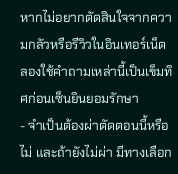หากไม่อยากตัดสินใจจากความกลัวหรือรีวิวในอินเทอร์เน็ต ลองใช้คำถามเหล่านี้เป็นเข็มทิศก่อนเซ็นยินยอมรักษา
- จำเป็นต้องผ่าตัดตอนนี้หรือไม่ และถ้ายังไม่ผ่า มีทางเลือก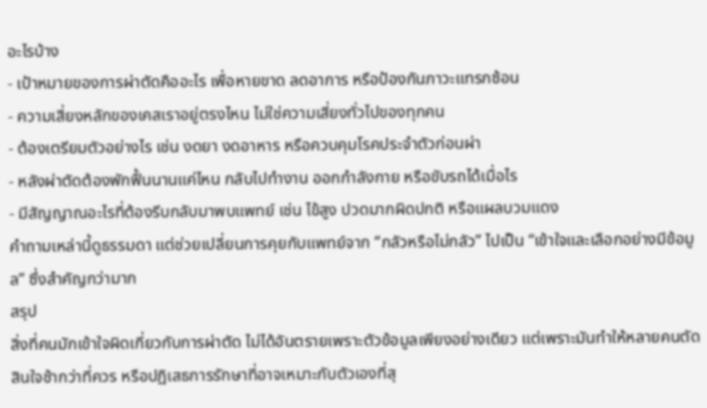อะไรบ้าง
- เป้าหมายของการผ่าตัดคืออะไร เพื่อหายขาด ลดอาการ หรือป้องกันภาวะแทรกซ้อน
- ความเสี่ยงหลักของเคสเราอยู่ตรงไหน ไม่ใช่ความเสี่ยงทั่วไปของทุกคน
- ต้องเตรียมตัวอย่างไร เช่น งดยา งดอาหาร หรือควบคุมโรคประจำตัวก่อนผ่า
- หลังผ่าตัดต้องพักฟื้นนานแค่ไหน กลับไปทำงาน ออกกำลังกาย หรือขับรถได้เมื่อไร
- มีสัญญาณอะไรที่ต้องรีบกลับมาพบแพทย์ เช่น ไข้สูง ปวดมากผิดปกติ หรือแผลบวมแดง
คำถามเหล่านี้ดูธรรมดา แต่ช่วยเปลี่ยนการคุยกับแพทย์จาก “กลัวหรือไม่กลัว” ไปเป็น “เข้าใจและเลือกอย่างมีข้อมูล” ซึ่งสำคัญกว่ามาก
สรุป
สิ่งที่คนมักเข้าใจผิดเกี่ยวกับการผ่าตัด ไม่ได้อันตรายเพราะตัวข้อมูลเพียงอย่างเดียว แต่เพราะมันทำให้หลายคนตัดสินใจช้ากว่าที่ควร หรือปฏิเสธการรักษาที่อาจเหมาะกับตัวเองที่สุ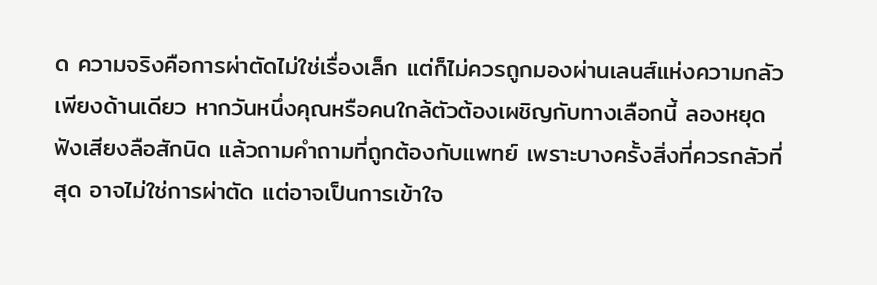ด ความจริงคือการผ่าตัดไม่ใช่เรื่องเล็ก แต่ก็ไม่ควรถูกมองผ่านเลนส์แห่งความกลัวเพียงด้านเดียว หากวันหนึ่งคุณหรือคนใกล้ตัวต้องเผชิญกับทางเลือกนี้ ลองหยุดฟังเสียงลือสักนิด แล้วถามคำถามที่ถูกต้องกับแพทย์ เพราะบางครั้งสิ่งที่ควรกลัวที่สุด อาจไม่ใช่การผ่าตัด แต่อาจเป็นการเข้าใจ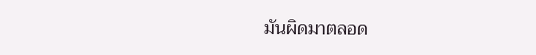มันผิดมาตลอด